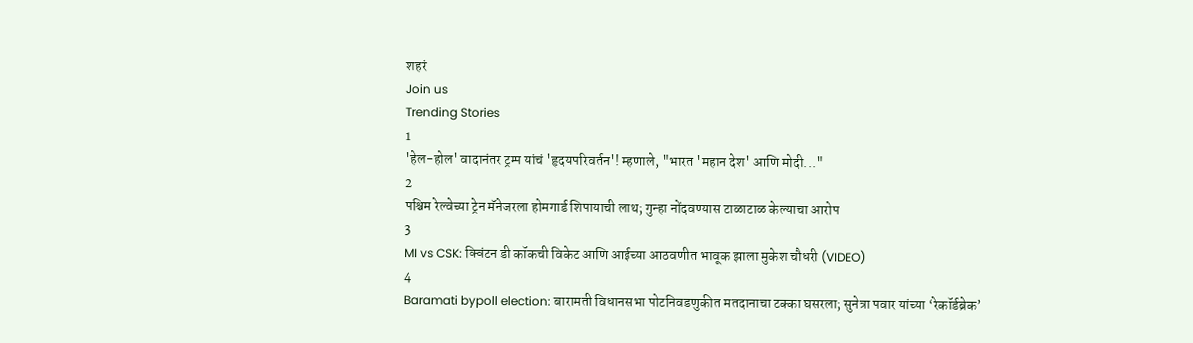शहरं
Join us
Trending Stories
1
'हेल-होल' वादानंतर ट्रम्प यांचं 'हृदयपरिवर्तन'! म्हणाले, "भारत 'महान देश' आणि मोदी..."
2
पश्चिम रेल्वेच्या ट्रेन मॅनेजरला होमगार्ड शिपायाची लाथ; गुन्हा नोंदवण्यास टाळाटाळ केल्याचा आरोप
3
MI vs CSK: क्विंटन डी कॉकची विकेट आणि आईच्या आठवणीत भावूक झाला मुकेश चौधरी (VIDEO)
4
Baramati bypoll election: बारामती विधानसभा पोटनिवडणुकीत मतदानाचा टक्का घसरला; सुनेत्रा पवार यांच्या ‘रेकॉर्डब्रेक’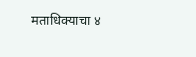मताधिक्याचा ४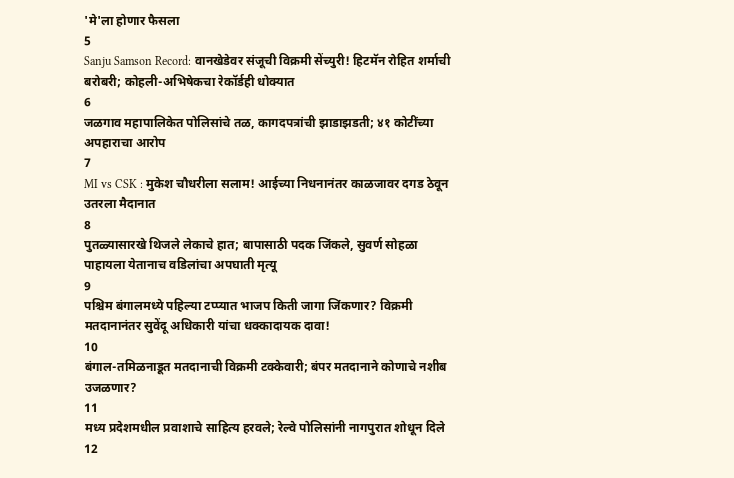'मे'ला होणार फैसला
5
Sanju Samson Record: वानखेडेवर संजूची विक्रमी सेंच्युरी! हिटमॅन रोहित शर्माची बरोबरी; कोहली-अभिषेकचा रेकॉर्डही धोक्यात
6
जळगाव महापालिकेत पोलिसांचे तळ, कागदपत्रांची झाडाझडती; ४१ कोटींच्या अपहाराचा आरोप
7
MI vs CSK : मुकेश चौधरीला सलाम! आईच्या निधनानंतर काळजावर दगड ठेवून उतरला मैदानात
8
पुतळ्यासारखे थिजले लेकाचे हात; बापासाठी पदक जिंकले, सुवर्ण सोहळा पाहायला येतानाच वडिलांचा अपघाती मृत्यू
9
पश्चिम बंगालमध्ये पहिल्या टप्प्यात भाजप किती जागा जिंकणार? विक्रमी मतदानानंतर सुवेंदू अधिकारी यांचा धक्कादायक दावा!
10
बंगाल-तमिळनाडूत मतदानाची विक्रमी टक्केवारी; बंपर मतदानाने कोणाचे नशीब उजळणार?
11
मध्य प्रदेशमधील प्रवाशाचे साहित्य हरवले; रेल्वे पोलिसांनी नागपुरात शोधून दिले
12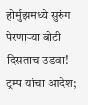होर्मुझमध्ये सुरुंग पेरणाऱ्या बोटी दिसताच उडवा! ट्रम्प यांचा आदेश;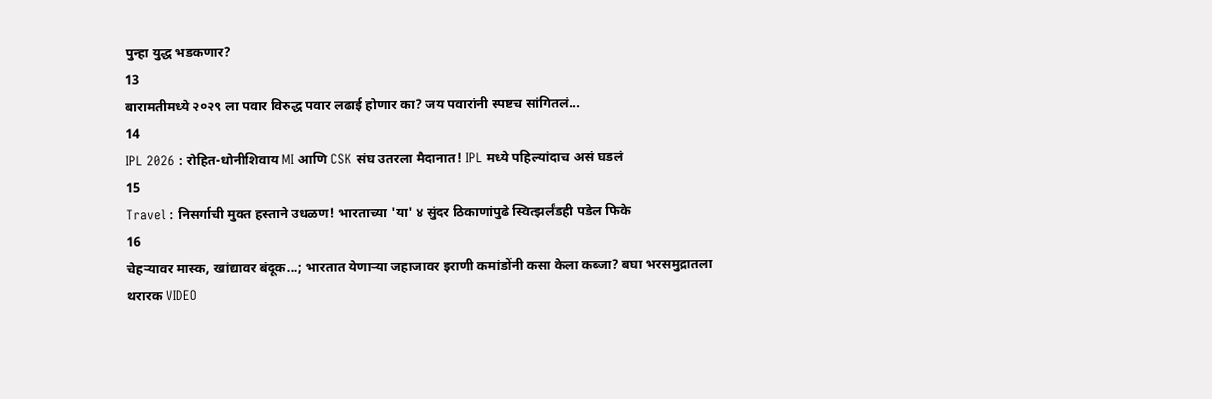पुन्हा युद्ध भडकणार?
13
बारामतीमध्ये २०२९ ला पवार विरुद्ध पवार लढाई होणार का? जय पवारांनी स्पष्टच सांगितलं...
14
IPL 2026 : रोहित-धोनीशिवाय MI आणि CSK संघ उतरला मैदानात! IPL मध्ये पहिल्यांदाच असं घडलं
15
Travel : निसर्गाची मुक्त हस्ताने उधळण! भारताच्या 'या' ४ सुंदर ठिकाणांपुढे स्वित्झर्लंडही पडेल फिके
16
चेहऱ्यावर मास्क, खांद्यावर बंदूक...; भारतात येणाऱ्या जहाजावर इराणी कमांडोंनी कसा केला कब्जा? बघा भरसमुद्रातला थरारक VIDEO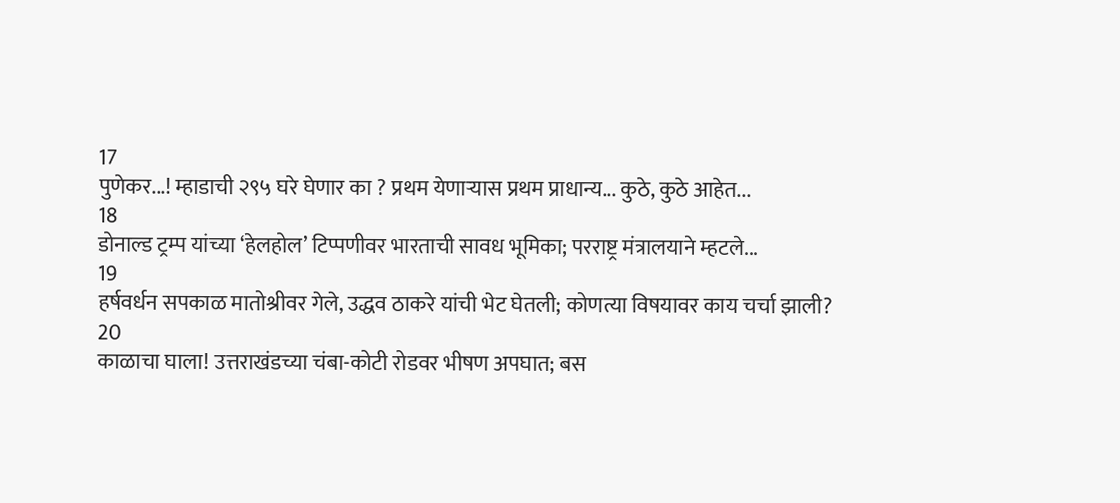17
पुणेकर...! म्हाडाची २९५ घरे घेणार का ? प्रथम येणाऱ्यास प्रथम प्राधान्य... कुठे, कुठे आहेत...
18
डोनाल्ड ट्रम्प यांच्या ‘हेलहोल’ टिप्पणीवर भारताची सावध भूमिका; परराष्ट्र मंत्रालयाने म्हटले...
19
हर्षवर्धन सपकाळ मातोश्रीवर गेले, उद्धव ठाकरे यांची भेट घेतली; कोणत्या विषयावर काय चर्चा झाली?
20
काळाचा घाला! उत्तराखंडच्या चंबा-कोटी रोडवर भीषण अपघात; बस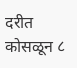दरीत कोसळून ८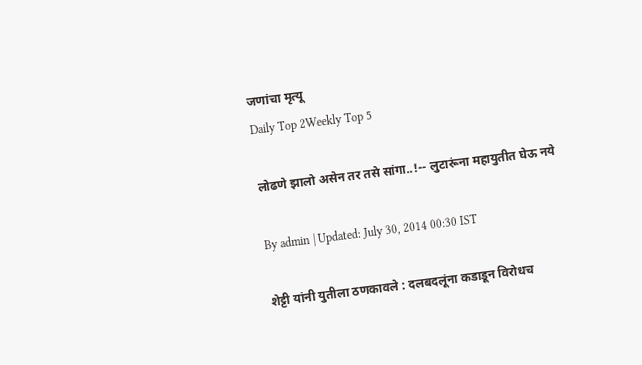जणांचा मृत्यू
Daily Top 2Weekly Top 5

लोढणे झालो असेन तर तसे सांगा..!-- लुटारूंना महायुतीत घेऊ नये

By admin | Updated: July 30, 2014 00:30 IST

शेट्टी यांनी युतीला ठणकावले : दलबदलूंना कडाडून विरोधच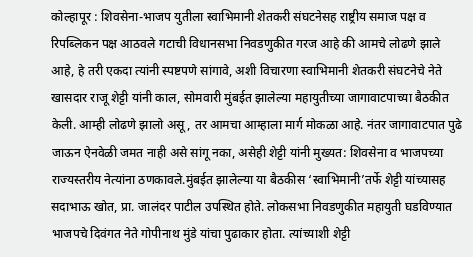कोल्हापूर : शिवसेना-भाजप युतीला स्वाभिमानी शेतकरी संघटनेसह राष्ट्रीय समाज पक्ष व रिपब्लिकन पक्ष आठवले गटाची विधानसभा निवडणुकीत गरज आहे की आमचे लोढणे झाले आहे, हे तरी एकदा त्यांनी स्पष्टपणे सांगावे, अशी विचारणा स्वाभिमानी शेतकरी संघटनेचे नेते खासदार राजू शेट्टी यांनी काल, सोमवारी मुंबईत झालेल्या महायुतीच्या जागावाटपाच्या बैठकीत केली. आम्ही लोढणे झालो असू, तर आमचा आम्हाला मार्ग मोकळा आहे. नंतर जागावाटपात पुढे जाऊन ऐनवेळी जमत नाही असे सांगू नका, असेही शेट्टी यांनी मुख्यत: शिवसेना व भाजपच्या राज्यस्तरीय नेत्यांना ठणकावले.मुंबईत झालेल्या या बैठकीस ‘स्वाभिमानी’तर्फे शेट्टी यांच्यासह सदाभाऊ खोत, प्रा. जालंदर पाटील उपस्थित होते. लोकसभा निवडणुकीत महायुती घडविण्यात भाजपचे दिवंगत नेते गोपीनाथ मुंडे यांचा पुढाकार होता. त्यांच्याशी शेट्टी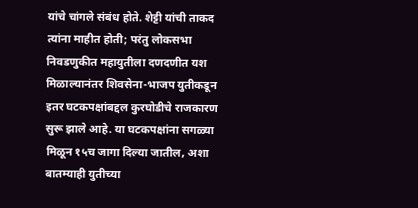यांचे चांगले संबंध होते. शेट्टी यांची ताकद त्यांना माहीत होती; परंतु लोकसभा निवडणुकीत महायुतीला दणदणीत यश मिळाल्यानंतर शिवसेना-भाजप युतीकडून इतर घटकपक्षांबद्दल कुरघोडीचे राजकारण सुरू झाले आहे. या घटकपक्षांना सगळ्या मिळून १५च जागा दिल्या जातील, अशा बातम्याही युतीच्या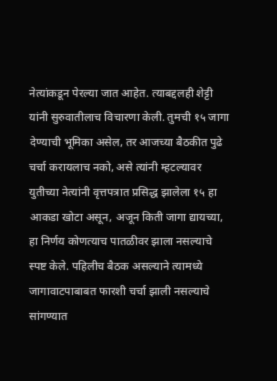नेत्यांकडून पेरल्या जात आहेत. त्याबद्दलही शेट्टी यांनी सुरुवातीलाच विचारणा केली. तुमची १५ जागा देण्याची भूमिका असेल, तर आजच्या बैठकीत पुढे चर्चा करायलाच नको, असे त्यांनी म्हटल्यावर युतीच्या नेत्यांनी वृत्तपत्रात प्रसिद्ध झालेला १५ हा आकडा खोटा असून, अजून किती जागा द्यायच्या, हा निर्णय कोणत्याच पातळीवर झाला नसल्याचे स्पष्ट केले. पहिलीच बैठक असल्याने त्यामध्ये जागावाटपाबाबत फारशी चर्चा झाली नसल्याचे सांगण्यात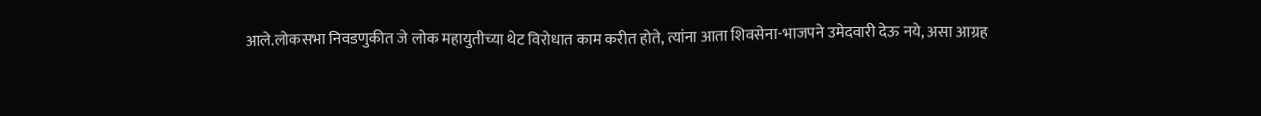आले.लोकसभा निवडणुकीत जे लोक महायुतीच्या थेट विरोधात काम करीत होते, त्यांना आता शिवसेना-भाजपने उमेदवारी देऊ नये, असा आग्रह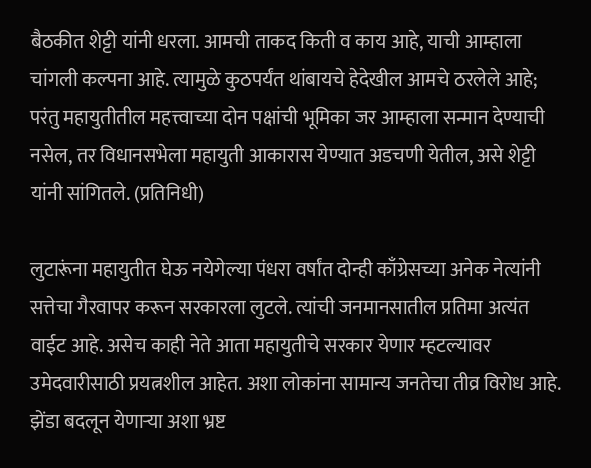बैठकीत शेट्टी यांनी धरला. आमची ताकद किती व काय आहे, याची आम्हाला चांगली कल्पना आहे. त्यामुळे कुठपर्यंत थांबायचे हेदेखील आमचे ठरलेले आहे; परंतु महायुतीतील महत्त्वाच्या दोन पक्षांची भूमिका जर आम्हाला सन्मान देण्याची नसेल, तर विधानसभेला महायुती आकारास येण्यात अडचणी येतील, असे शेट्टी यांनी सांगितले. (प्रतिनिधी)

लुटारूंना महायुतीत घेऊ नयेगेल्या पंधरा वर्षांत दोन्ही काँग्रेसच्या अनेक नेत्यांनी सत्तेचा गैरवापर करून सरकारला लुटले. त्यांची जनमानसातील प्रतिमा अत्यंत वाईट आहे. असेच काही नेते आता महायुतीचे सरकार येणार म्हटल्यावर उमेदवारीसाठी प्रयत्नशील आहेत. अशा लोकांना सामान्य जनतेचा तीव्र विरोध आहे. झेंडा बदलून येणाऱ्या अशा भ्रष्ट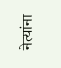नेत्यांना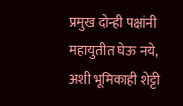प्रमुख दोन्ही पक्षांनी महायुतीत घेऊ नये, अशी भूमिकाही शेट्टी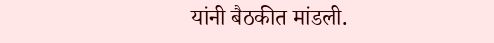यांनी बैठकीत मांडली.